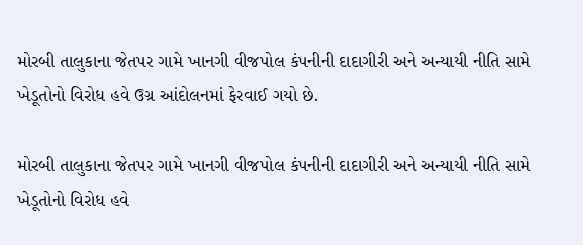મોરબી તાલુકાના જેતપર ગામે ખાનગી વીજપોલ કંપનીની દાદાગીરી અને અન્યાયી નીતિ સામે ખેડૂતોનો વિરોધ હવે ઉગ્ર આંદોલનમાં ફેરવાઈ ગયો છે.

મોરબી તાલુકાના જેતપર ગામે ખાનગી વીજપોલ કંપનીની દાદાગીરી અને અન્યાયી નીતિ સામે ખેડૂતોનો વિરોધ હવે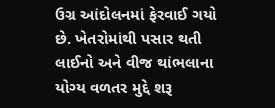ઉગ્ર આંદોલનમાં ફેરવાઈ ગયો છે. ખેતરોમાંથી પસાર થતી લાઈનો અને વીજ થાંભલાના યોગ્ય વળતર મુદ્દે શરૂ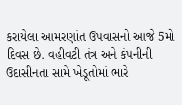કરાયેલા આમરણાંત ઉપવાસનો આજે 5મો દિવસ છે. વહીવટી તંત્ર અને કંપનીની ઉદાસીનતા સામે ખેડૂતોમાં ભારે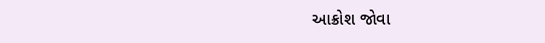આક્રોશ જોવા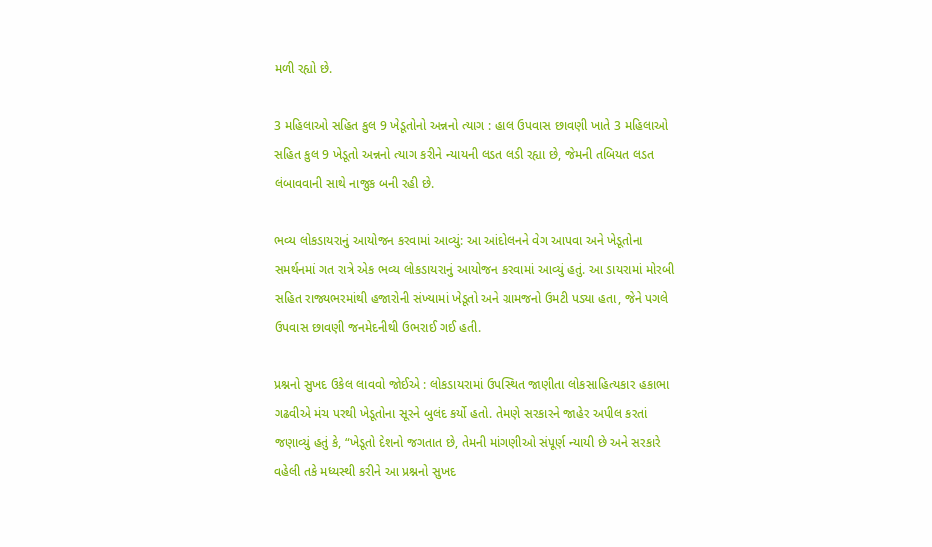મળી રહ્યો છે.

3 મહિલાઓ સહિત કુલ 9 ખેડૂતોનો અન્નનો ત્યાગ : હાલ ઉપવાસ છાવણી ખાતે 3 મહિલાઓ સહિત કુલ 9 ખેડૂતો અન્નનો ત્યાગ કરીને ન્યાયની લડત લડી રહ્યા છે, જેમની તબિયત લડત લંબાવવાની સાથે નાજુક બની રહી છે.

ભવ્ય લોકડાયરાનું આયોજન કરવામાં આવ્યું: આ આંદોલનને વેગ આપવા અને ખેડૂતોના સમર્થનમાં ગત રાત્રે એક ભવ્ય લોકડાયરાનું આયોજન કરવામાં આવ્યું હતું. આ ડાયરામાં મોરબી સહિત રાજ્યભરમાંથી હજારોની સંખ્યામાં ખેડૂતો અને ગ્રામજનો ઉમટી પડ્યા હતા, જેને પગલે ઉપવાસ છાવણી જનમેદનીથી ઉભરાઈ ગઈ હતી.

પ્રશ્નનો સુખદ ઉકેલ લાવવો જોઈએ : લોકડાયરામાં ઉપસ્થિત જાણીતા લોકસાહિત્યકાર હકાભા ગઢવીએ મંચ પરથી ખેડૂતોના સૂરને બુલંદ કર્યો હતો. તેમણે સરકારને જાહેર અપીલ કરતાં જણાવ્યું હતું કે, “ખેડૂતો દેશનો જગતાત છે, તેમની માંગણીઓ સંપૂર્ણ ન્યાયી છે અને સરકારે વહેલી તકે મધ્યસ્થી કરીને આ પ્રશ્નનો સુખદ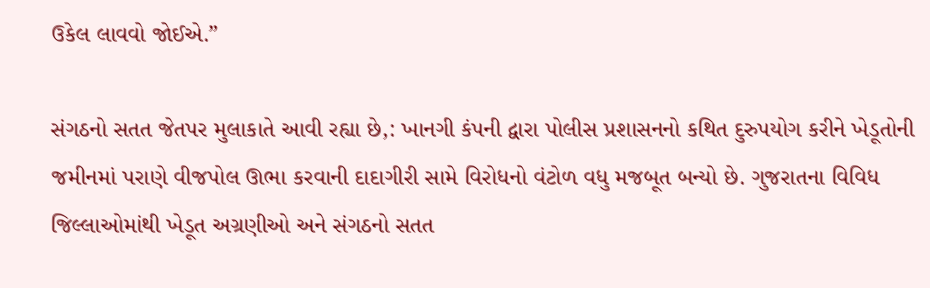ઉકેલ લાવવો જોઈએ.”

સંગઠનો સતત જેતપર મુલાકાતે આવી રહ્યા છે,: ખાનગી કંપની દ્વારા પોલીસ પ્રશાસનનો કથિત દુરુપયોગ કરીને ખેડૂતોની જમીનમાં પરાણે વીજપોલ ઊભા કરવાની દાદાગીરી સામે વિરોધનો વંટોળ વધુ મજબૂત બન્યો છે. ગુજરાતના વિવિધ જિલ્લાઓમાંથી ખેડૂત અગ્રણીઓ અને સંગઠનો સતત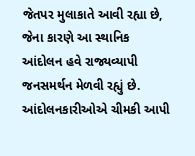જેતપર મુલાકાતે આવી રહ્યા છે, જેના કારણે આ સ્થાનિક આંદોલન હવે રાજ્યવ્યાપી જનસમર્થન મેળવી રહ્યું છે. આંદોલનકારીઓએ ચીમકી આપી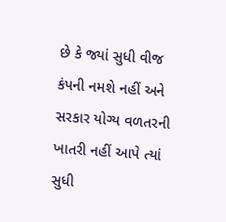છે કે જ્યાં સુધી વીજ કંપની નમશે નહીં અને સરકાર યોગ્ય વળતરની ખાતરી નહીં આપે ત્યાં સુધી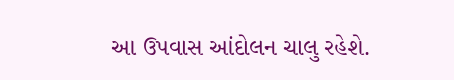આ ઉપવાસ આંદોલન ચાલુ રહેશે.